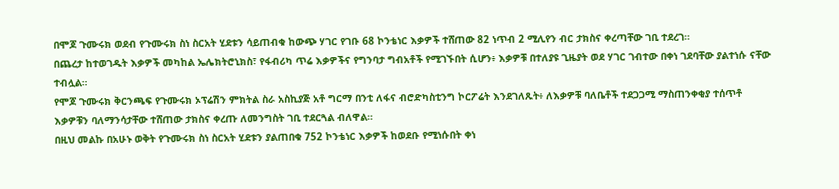በሞጆ ጉሙሩክ ወደብ የጉሙሩክ ስነ ስርአት ሂደቱን ሳይጠብቁ ከውጭ ሃገር የገቡ 68 ኮንቴነር እቃዎች ተሸጠው 82 ነጥብ 2 ሚሊየን ብር ታክስና ቀረጣቸው ገቢ ተደረገ።
በጨረታ ከተወገዱት እቃዎች መካከል ኤሌክትሮኒክስ፣ የፋብሪካ ጥሬ እቃዎችና የግንባታ ግብአቶች የሚገኙበት ሲሆን፥ እቃዎቹ በተለያዩ ጊዜያት ወደ ሃገር ገብተው በቀነ ገደባቸው ያልተነሱ ናቸው ተብሏል።
የሞጆ ጉሙሩክ ቅርንጫፍ የጉሙሩክ ኦፕሬሽን ምክትል ስራ አስኪያጅ አቶ ግርማ በንቲ ለፋና ብሮድካስቲንግ ኮርፖሬት እንደገለጹት፥ ለእቃዎቹ ባለቤቶች ተደጋጋሚ ማስጠንቀቂያ ተሰጥቶ እቃዎቹን ባለማንሳታቸው ተሸጠው ታክስና ቀረጡ ለመንግስት ገቢ ተደርጓል ብለዋል።
በዚህ መልኩ በአሁኑ ወቅት የጉሙሩክ ስነ ስርአት ሂደቱን ያልጠበቁ 752 ኮንቴነር እቃዎች ከወደቡ የሚነሱበት ቀነ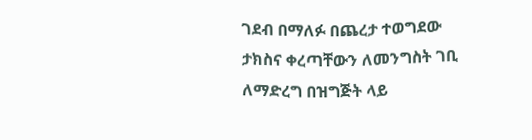ገደብ በማለፉ በጨረታ ተወግደው ታክስና ቀረጣቸውን ለመንግስት ገቢ ለማድረግ በዝግጅት ላይ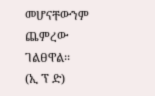መሆናቸውንም ጨምረው ገልፀዋል፡፡
(ኢ ፕ ድ)